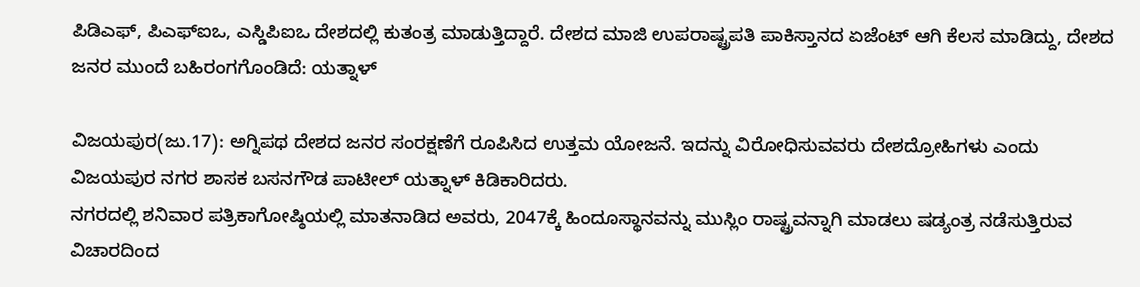ಪಿಡಿಎಫ್‌, ಪಿಎಫ್‌ಐಒ, ಎಸ್ಡಿಪಿಐಒ ದೇಶದಲ್ಲಿ ಕುತಂತ್ರ ಮಾಡುತ್ತಿದ್ದಾರೆ. ದೇಶದ ಮಾಜಿ ಉಪರಾಷ್ಟ್ರಪತಿ ಪಾಕಿಸ್ತಾನದ ಏಜೆಂಟ್‌ ಆಗಿ ಕೆಲಸ ಮಾಡಿದ್ದು, ದೇಶದ ಜನರ ಮುಂದೆ ಬಹಿರಂಗಗೊಂಡಿದೆ: ಯತ್ನಾಳ್‌

ವಿಜಯಪುರ(ಜು.17): ಅಗ್ನಿಪಥ ದೇಶದ ಜನರ ಸಂರಕ್ಷಣೆಗೆ ರೂಪಿಸಿದ ಉತ್ತಮ ಯೋಜನೆ. ಇದನ್ನು ವಿರೋಧಿಸುವವರು ದೇಶದ್ರೋಹಿಗಳು ಎಂದು ವಿಜಯಪುರ ನಗರ ಶಾಸಕ ಬಸನಗೌಡ ಪಾಟೀಲ್‌ ಯತ್ನಾಳ್‌ ಕಿಡಿಕಾರಿದರು.
ನಗರದಲ್ಲಿ ಶನಿವಾರ ಪತ್ರಿಕಾಗೋಷ್ಠಿಯಲ್ಲಿ ಮಾತನಾಡಿದ ಅವರು, 2047ಕ್ಕೆ ಹಿಂದೂಸ್ಥಾನವನ್ನು ಮುಸ್ಲಿಂ ರಾಷ್ಟ್ರವನ್ನಾಗಿ ಮಾಡಲು ಷಡ್ಯಂತ್ರ ನಡೆಸುತ್ತಿರುವ ವಿಚಾರದಿಂದ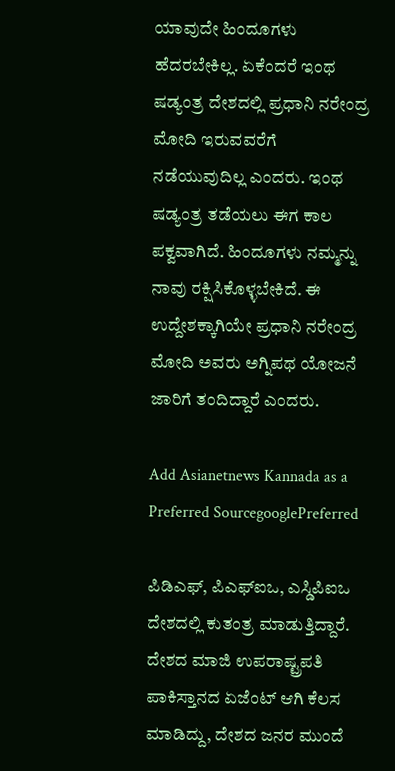ಯಾವುದೇ ಹಿಂದೂಗಳು ಹೆದರಬೇಕಿಲ್ಲ. ಏಕೆಂದರೆ ಇಂಥ ಷಡ್ಯಂತ್ರ ದೇಶದಲ್ಲಿ ಪ್ರಧಾನಿ ನರೇಂದ್ರ ಮೋದಿ ಇರುವವರೆಗೆ ನಡೆಯುವುದಿಲ್ಲ ಎಂದರು. ಇಂಥ ಷಡ್ಯಂತ್ರ ತಡೆಯಲು ಈಗ ಕಾಲ ಪಕ್ವವಾಗಿದೆ. ಹಿಂದೂಗಳು ನಮ್ಮನ್ನು ನಾವು ರಕ್ಷಿಸಿಕೊಳ್ಳಬೇಕಿದೆ. ಈ ಉದ್ದೇಶಕ್ಕಾಗಿಯೇ ಪ್ರಧಾನಿ ನರೇಂದ್ರ ಮೋದಿ ಅವರು ಅಗ್ನಿಪಥ ಯೋಜನೆ ಜಾರಿಗೆ ತಂದಿದ್ದಾರೆ ಎಂದರು.

Add Asianetnews Kannada as a Preferred SourcegooglePreferred

ಪಿಡಿಎಫ್‌, ಪಿಎಫ್‌ಐಒ, ಎಸ್ಡಿಪಿಐಒ ದೇಶದಲ್ಲಿ ಕುತಂತ್ರ ಮಾಡುತ್ತಿದ್ದಾರೆ. ದೇಶದ ಮಾಜಿ ಉಪರಾಷ್ಟ್ರಪತಿ ಪಾಕಿಸ್ತಾನದ ಏಜೆಂಟ್‌ ಆಗಿ ಕೆಲಸ ಮಾಡಿದ್ದು, ದೇಶದ ಜನರ ಮುಂದೆ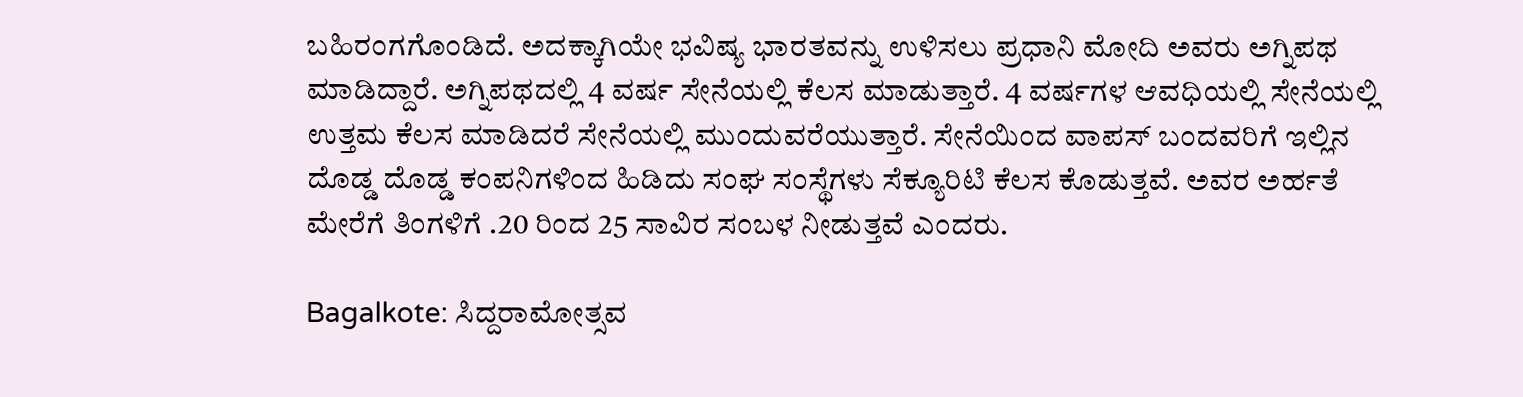ಬಹಿರಂಗಗೊಂಡಿದೆ. ಅದಕ್ಕಾಗಿಯೇ ಭವಿಷ್ಯ ಭಾರತವನ್ನು ಉಳಿಸಲು ಪ್ರಧಾನಿ ಮೋದಿ ಅವರು ಅಗ್ನಿಪಥ ಮಾಡಿದ್ದಾರೆ. ಅಗ್ನಿಪಥದಲ್ಲಿ 4 ವರ್ಷ ಸೇನೆಯಲ್ಲಿ ಕೆಲಸ ಮಾಡುತ್ತಾರೆ. 4 ವರ್ಷಗಳ ಆವಧಿಯಲ್ಲಿ ಸೇನೆಯಲ್ಲಿ ಉತ್ತಮ ಕೆಲಸ ಮಾಡಿದರೆ ಸೇನೆಯಲ್ಲಿ ಮುಂದುವರೆಯುತ್ತಾರೆ. ಸೇನೆಯಿಂದ ವಾಪಸ್‌ ಬಂದವರಿಗೆ ಇಲ್ಲಿನ ದೊಡ್ಡ ದೊಡ್ಡ ಕಂಪನಿಗಳಿಂದ ಹಿಡಿದು ಸಂಘ ಸಂಸ್ಥೆಗಳು ಸೆಕ್ಯೂರಿಟಿ ಕೆಲಸ ಕೊಡುತ್ತವೆ. ಅವರ ಅರ್ಹತೆ ಮೇರೆಗೆ ತಿಂಗಳಿಗೆ .20 ರಿಂದ 25 ಸಾವಿರ ಸಂಬಳ ನೀಡುತ್ತವೆ ಎಂದರು.

Bagalkote: ಸಿದ್ದರಾಮೋತ್ಸವ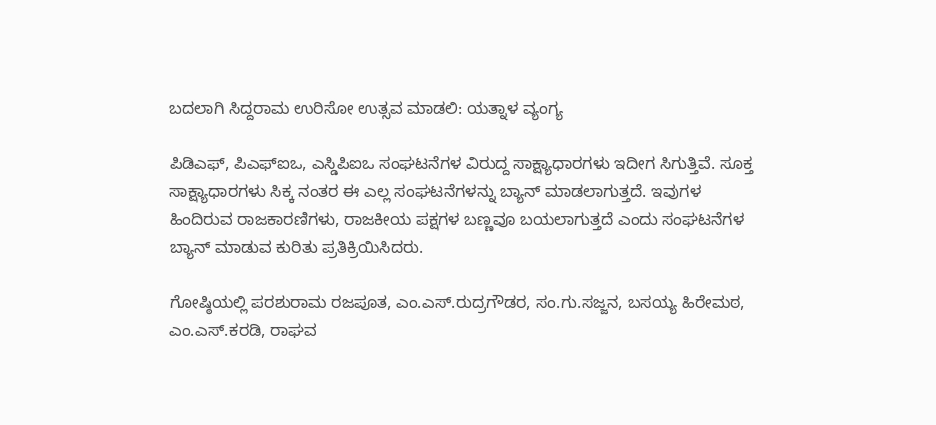ಬದಲಾಗಿ ಸಿದ್ದರಾಮ ಉರಿಸೋ ಉತ್ಸವ ಮಾಡಲಿ: ಯತ್ನಾಳ ವ್ಯಂಗ್ಯ

ಪಿಡಿಎಫ್‌, ಪಿಎಫ್‌ಐಒ, ಎಸ್ಡಿಪಿಐಒ ಸಂಘಟನೆಗಳ ವಿರುದ್ದ ಸಾಕ್ಷ್ಯಾಧಾರಗಳು ಇದೀಗ ಸಿಗುತ್ತಿವೆ. ಸೂಕ್ತ ಸಾಕ್ಷ್ಯಾಧಾರಗಳು ಸಿಕ್ಕ ನಂತರ ಈ ಎಲ್ಲ ಸಂಘಟನೆಗಳನ್ನು ಬ್ಯಾನ್‌ ಮಾಡಲಾಗುತ್ತದೆ. ಇವುಗಳ ಹಿಂದಿರುವ ರಾಜಕಾರಣಿಗಳು, ರಾಜಕೀಯ ಪಕ್ಷಗಳ ಬಣ್ಣವೂ ಬಯಲಾಗುತ್ತದೆ ಎಂದು ಸಂಘಟನೆಗಳ ಬ್ಯಾನ್‌ ಮಾಡುವ ಕುರಿತು ಪ್ರತಿಕ್ರಿಯಿಸಿದರು.

ಗೋಷ್ಠಿಯಲ್ಲಿ ಪರಶುರಾಮ ರಜಪೂತ, ಎಂ.ಎಸ್‌.ರುದ್ರಗೌಡರ, ಸಂ.ಗು.ಸಜ್ಜನ, ಬಸಯ್ಯ ಹಿರೇಮಠ, ಎಂ.ಎಸ್‌.ಕರಡಿ, ರಾಘವ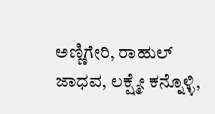ಅಣ್ಣಿಗೇರಿ, ರಾಹುಲ್‌ ಜಾಧವ, ಲಕ್ಷ್ಮೇ ಕನ್ನೊಳ್ಳಿ,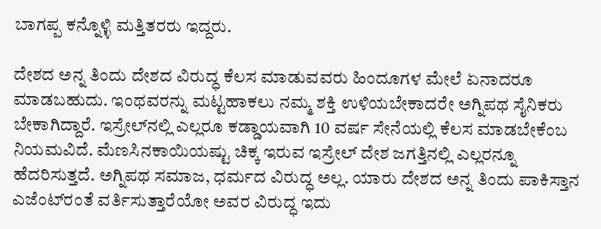ಬಾಗಪ್ಪ ಕನ್ನೊಳ್ಳಿ ಮತ್ತಿತರರು ಇದ್ದರು.

ದೇಶದ ಅನ್ನ ತಿಂದು ದೇಶದ ವಿರುದ್ಧ ಕೆಲಸ ಮಾಡುವವರು ಹಿಂದೂಗಳ ಮೇಲೆ ಏನಾದರೂ ಮಾಡಬಹುದು. ಇಂಥವರನ್ನು ಮಟ್ಟಹಾಕಲು ನಮ್ಮ ಶಕ್ತಿ ಉಳಿಯಬೇಕಾದರೇ ಅಗ್ನಿಪಥ ಸೈನಿಕರು ಬೇಕಾಗಿದ್ದಾರೆ. ಇಸ್ರೇಲ್‌ನಲ್ಲಿ ಎಲ್ಲರೂ ಕಡ್ಡಾಯವಾಗಿ 10 ವರ್ಷ ಸೇನೆಯಲ್ಲಿ ಕೆಲಸ ಮಾಡಬೇಕೆಂಬ ನಿಯಮವಿದೆ. ಮೆಣಸಿನಕಾಯಿಯಷ್ಟು ಚಿಕ್ಕ ಇರುವ ಇಸ್ರೇಲ್‌ ದೇಶ ಜಗತ್ತಿನಲ್ಲಿ ಎಲ್ಲರನ್ನೂ ಹೆದರಿಸುತ್ತದೆ. ಅಗ್ನಿಪಥ ಸಮಾಜ, ಧರ್ಮದ ವಿರುದ್ಧ ಅಲ್ಲ. ಯಾರು ದೇಶದ ಅನ್ನ ತಿಂದು ಪಾಕಿಸ್ತಾನ ಎಜೆಂಟ್‌ರಂತೆ ವರ್ತಿಸುತ್ತಾರೆಯೋ ಅವರ ವಿರುದ್ಧ ಇದು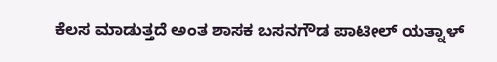ಕೆಲಸ ಮಾಡುತ್ತದೆ ಅಂತ ಶಾಸಕ ಬಸನಗೌಡ ಪಾಟೀಲ್‌ ಯತ್ನಾಳ್‌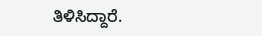ತಿಳಿಸಿದ್ದಾರೆ.